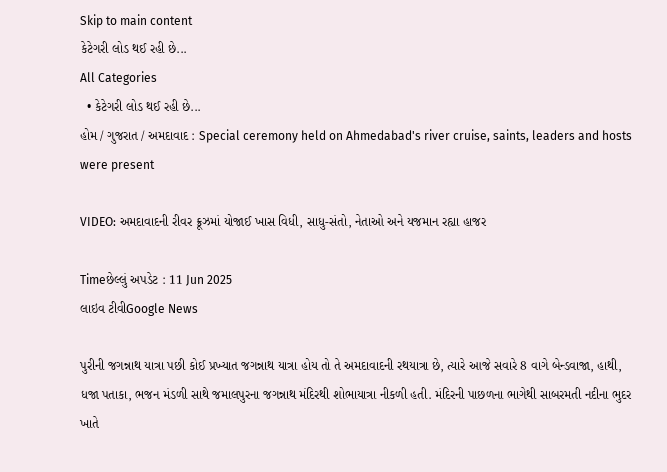Skip to main content
કેટેગરી લોડ થઈ રહી છે...
All Categories
  • કેટેગરી લોડ થઈ રહી છે...
હોમ / ગુજરાત / અમદાવાદ : Special ceremony held on Ahmedabad's river cruise, saints, leaders and hosts were present

VIDEO: અમદાવાદની રીવર ક્રૂઝમાં યોજાઈ ખાસ વિધી, સાધુ-સંતો, નેતાઓ અને યજમાન રહ્યા હાજર

Timeછેલ્લું અપડેટ : 11 Jun 2025
લાઇવ ટીવીGoogle News

પુરીની જગન્નાથ યાત્રા પછી કોઈ પ્રખ્યાત જગન્નાથ યાત્રા હોય તો તે અમદાવાદની રથયાત્રા છે, ત્યારે આજે સવારે 8 વાગે બેન્ડવાજા, હાથી, ધજા પતાકા, ભજન મંડળી સાથે જમાલપુરના જગન્નાથ મંદિરથી શોભાયાત્રા નીકળી હતી. મંદિરની પાછળના ભાગેથી સાબરમતી નદીના ભુદર ખાતે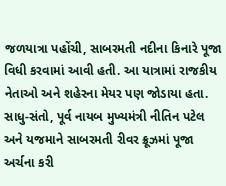જળયાત્રા પહોંચી, સાબરમતી નદીના કિનારે પૂજા વિધી કરવામાં આવી હતી. આ યાત્રામાં રાજકીય નેતાઓ અને શહેરના મેયર પણ જોડાયા હતા. સાધુ-સંતો, પૂર્વ નાયબ મુખ્યમંત્રી નીતિન પટેલ અને યજમાને સાબરમતી રીવર ક્રૂઝમાં પૂજા અર્ચના કરી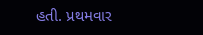હતી. પ્રથમવાર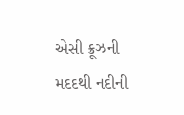એસી ક્રૂઝની મદદથી નદીની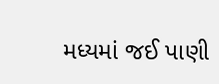મધ્યમાં જઈ પાણી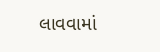લાવવામાં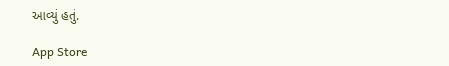આવ્યું હતું.

App Store